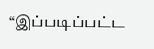“இப்படிப்பட்ட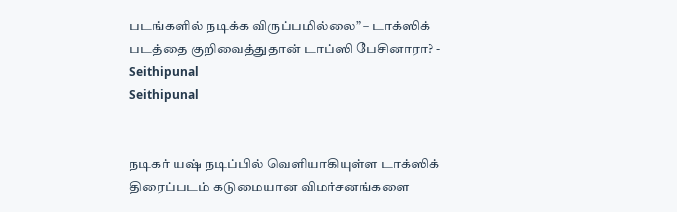படங்களில் நடிக்க விருப்பமில்லை” – டாக்ஸிக் படத்தை குறிவைத்துதான் டாப்ஸி பேசினாரா? - Seithipunal
Seithipunal


நடிகர் யஷ் நடிப்பில் வெளியாகியுள்ள டாக்ஸிக் திரைப்படம் கடுமையான விமர்சனங்களை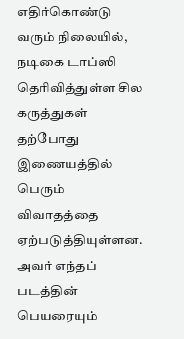எதிர்கொண்டு வரும் நிலையில், நடிகை டாப்ஸி தெரிவித்துள்ள சில கருத்துகள் தற்போது இணையத்தில் பெரும் விவாதத்தை ஏற்படுத்தியுள்ளன. அவர் எந்தப் படத்தின் பெயரையும்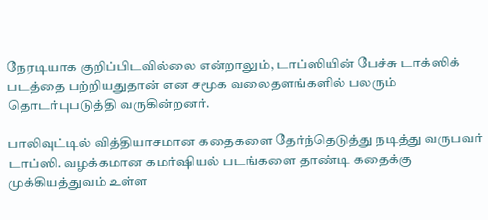நேரடியாக குறிப்பிடவில்லை என்றாலும், டாப்ஸியின் பேச்சு டாக்ஸிக் படத்தை பற்றியதுதான் என சமூக வலைதளங்களில் பலரும் தொடர்புபடுத்தி வருகின்றனர்.

பாலிவுட்டில் வித்தியாசமான கதைகளை தேர்ந்தெடுத்து நடித்து வருபவர் டாப்ஸி. வழக்கமான கமர்ஷியல் படங்களை தாண்டி கதைக்கு முக்கியத்துவம் உள்ள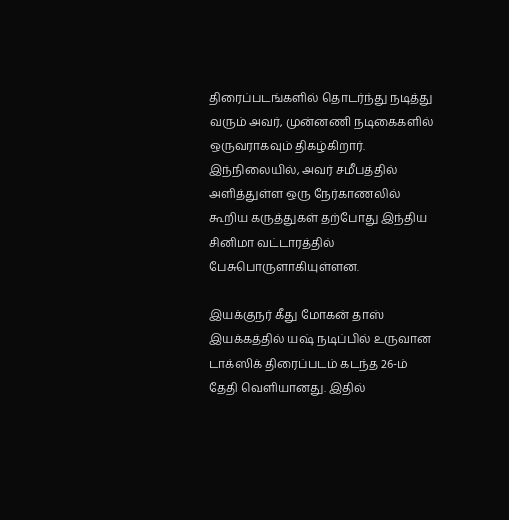திரைப்படங்களில் தொடர்ந்து நடித்து வரும் அவர், முன்னணி நடிகைகளில் ஒருவராகவும் திகழ்கிறார். இந்நிலையில், அவர் சமீபத்தில் அளித்துள்ள ஒரு நேர்காணலில் கூறிய கருத்துகள் தற்போது இந்திய சினிமா வட்டாரத்தில் பேசுபொருளாகியுள்ளன.

இயக்குநர் கீது மோகன் தாஸ் இயக்கத்தில் யஷ் நடிப்பில் உருவான டாக்ஸிக் திரைப்படம் கடந்த 26-ம் தேதி வெளியானது. இதில்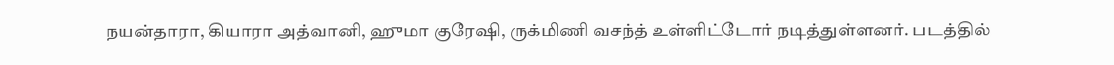நயன்தாரா, கியாரா அத்வானி, ஹுமா குரேஷி, ருக்மிணி வசந்த் உள்ளிட்டோர் நடித்துள்ளனர். படத்தில்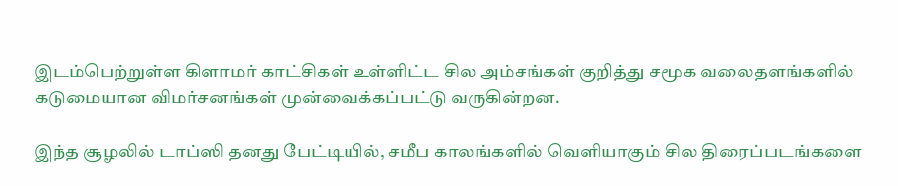இடம்பெற்றுள்ள கிளாமர் காட்சிகள் உள்ளிட்ட சில அம்சங்கள் குறித்து சமூக வலைதளங்களில் கடுமையான விமர்சனங்கள் முன்வைக்கப்பட்டு வருகின்றன.

இந்த சூழலில் டாப்ஸி தனது பேட்டியில், சமீப காலங்களில் வெளியாகும் சில திரைப்படங்களை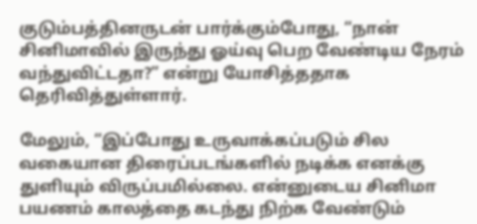குடும்பத்தினருடன் பார்க்கும்போது, “நான் சினிமாவில் இருந்து ஓய்வு பெற வேண்டிய நேரம் வந்துவிட்டதா?” என்று யோசித்ததாக தெரிவித்துள்ளார்.

மேலும், “இப்போது உருவாக்கப்படும் சில வகையான திரைப்படங்களில் நடிக்க எனக்கு துளியும் விருப்பமில்லை. என்னுடைய சினிமா பயணம் காலத்தை கடந்து நிற்க வேண்டும்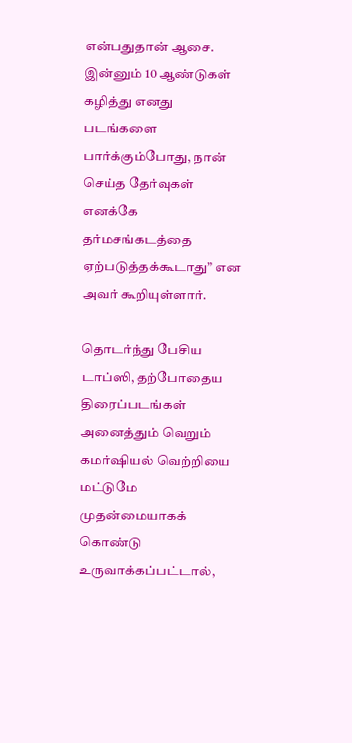என்பதுதான் ஆசை. இன்னும் 10 ஆண்டுகள் கழித்து எனது படங்களை பார்க்கும்போது, நான் செய்த தேர்வுகள் எனக்கே தர்மசங்கடத்தை ஏற்படுத்தக்கூடாது” என அவர் கூறியுள்ளார்.

தொடர்ந்து பேசிய டாப்ஸி, தற்போதைய திரைப்படங்கள் அனைத்தும் வெறும் கமர்ஷியல் வெற்றியை மட்டுமே முதன்மையாகக் கொண்டு உருவாக்கப்பட்டால்,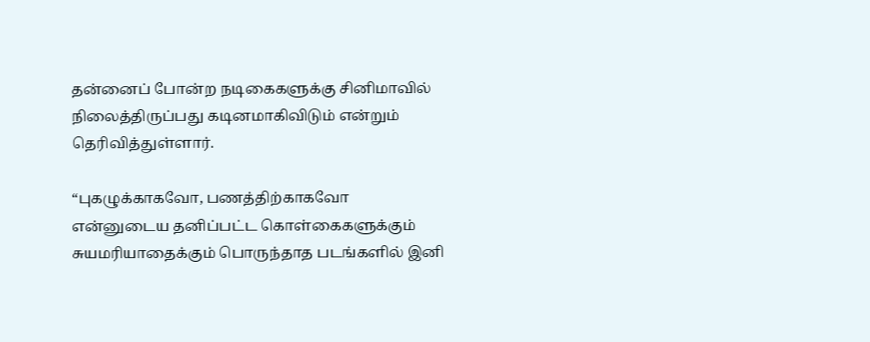தன்னைப் போன்ற நடிகைகளுக்கு சினிமாவில் நிலைத்திருப்பது கடினமாகிவிடும் என்றும் தெரிவித்துள்ளார்.

“புகழுக்காகவோ, பணத்திற்காகவோ என்னுடைய தனிப்பட்ட கொள்கைகளுக்கும் சுயமரியாதைக்கும் பொருந்தாத படங்களில் இனி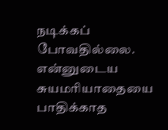நடிக்கப் போவதில்லை. என்னுடைய சுயமரியாதையை பாதிக்காத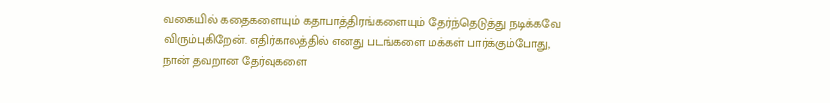வகையில் கதைகளையும் கதாபாத்திரங்களையும் தேர்ந்தெடுத்து நடிக்கவே விரும்புகிறேன். எதிர்காலத்தில் எனது படங்களை மக்கள் பார்க்கும்போது, நான் தவறான தேர்வுகளை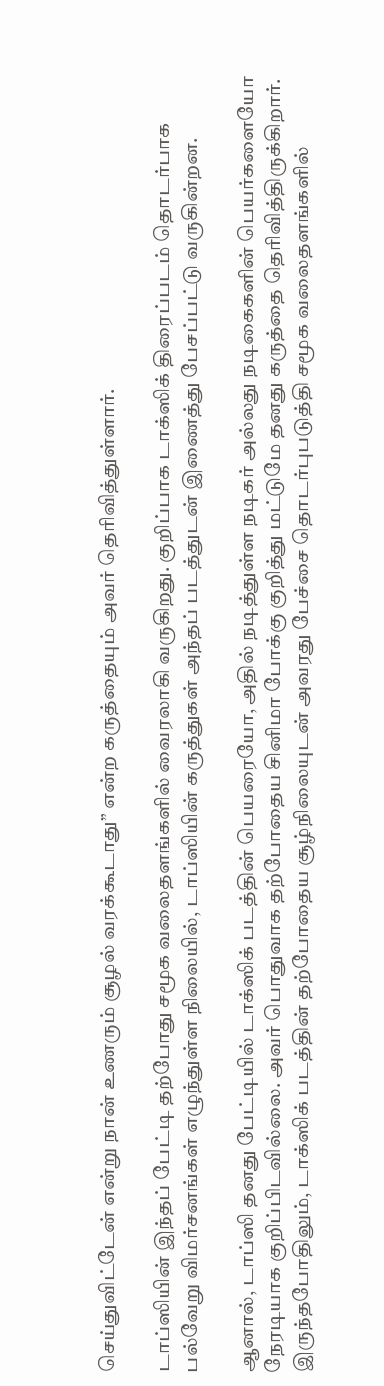செய்துவிட்டேன் என்று நான் உணரும் சூழல் வரக்கூடாது” என்ற கருத்தையும் அவர் தெரிவித்துள்ளார்.

டாப்ஸியின் இந்தப் பேட்டி தற்போது சமூக வலைதளங்களில் வைரலாகி வருகிறது. குறிப்பாக டாக்ஸிக் திரைப்படம் தொடர்பாக பல்வேறு விமர்சனங்கள் எழுந்துள்ள நிலையில், டாப்ஸியின் கருத்துகள் அந்தப் படத்துடன் இணைத்து பேசப்பட்டு வருகின்றன.

ஆனால், டாப்ஸி தனது பேட்டியில் டாக்ஸிக் படத்தின் பெயரையோ, அதில் நடித்துள்ள நடிகர் அல்லது நடிகைகளின் பெயர்களையோ நேரடியாக குறிப்பிடவில்லை. அவர் பொதுவாக தற்போதைய சினிமா போக்கு குறித்து மட்டுமே தனது கருத்தை தெரிவித்திருக்கிறார். இருந்தபோதிலும், டாக்ஸிக் படத்தின் தற்போதைய சூழ்நிலையுடன் அவரது பேச்சை தொடர்புபடுத்தி சமூக வலைதளங்களில்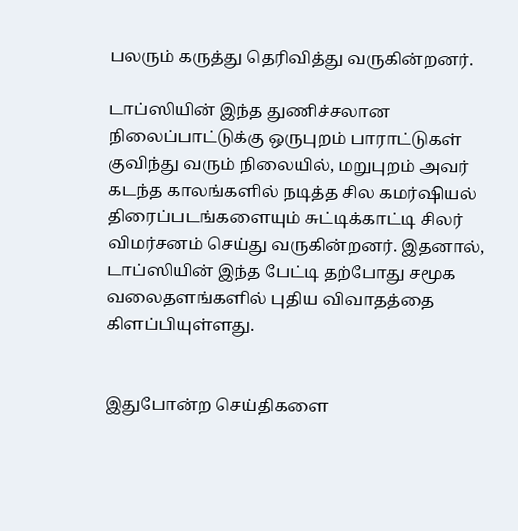பலரும் கருத்து தெரிவித்து வருகின்றனர்.

டாப்ஸியின் இந்த துணிச்சலான நிலைப்பாட்டுக்கு ஒருபுறம் பாராட்டுகள் குவிந்து வரும் நிலையில், மறுபுறம் அவர் கடந்த காலங்களில் நடித்த சில கமர்ஷியல் திரைப்படங்களையும் சுட்டிக்காட்டி சிலர் விமர்சனம் செய்து வருகின்றனர். இதனால், டாப்ஸியின் இந்த பேட்டி தற்போது சமூக வலைதளங்களில் புதிய விவாதத்தை கிளப்பியுள்ளது.


இதுபோன்ற செய்திகளை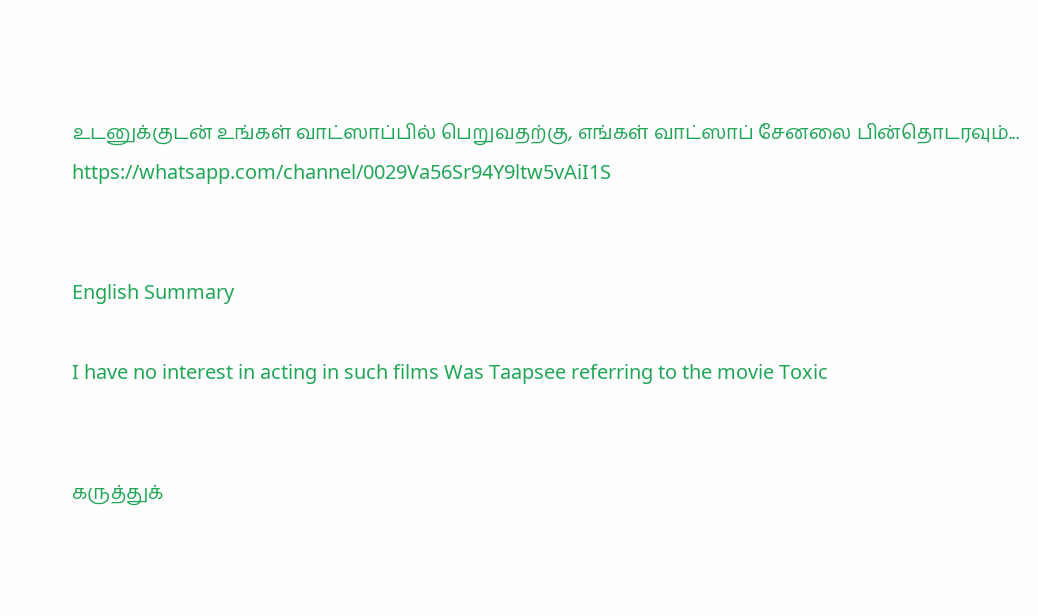உடனுக்குடன் உங்கள் வாட்ஸாப்பில் பெறுவதற்கு, எங்கள் வாட்ஸாப் சேனலை பின்தொடரவும்... https://whatsapp.com/channel/0029Va56Sr94Y9ltw5vAiI1S


English Summary

I have no interest in acting in such films Was Taapsee referring to the movie Toxic


கருத்துக்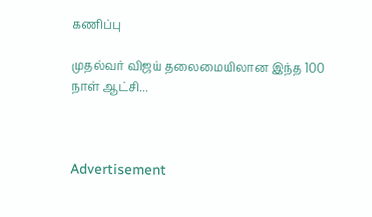கணிப்பு

முதல்வர் விஜய் தலைமையிலான இந்த 100 நாள் ஆட்சி...



Advertisement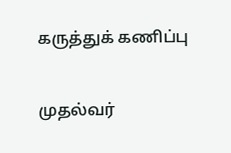கருத்துக் கணிப்பு

முதல்வர்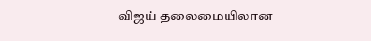விஜய் தலைமையிலான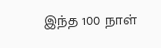இந்த 100 நாள்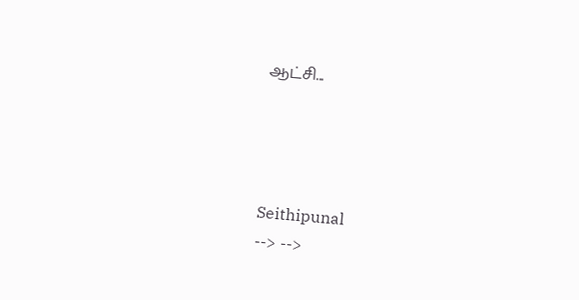ஆட்சி...




Seithipunal
--> -->